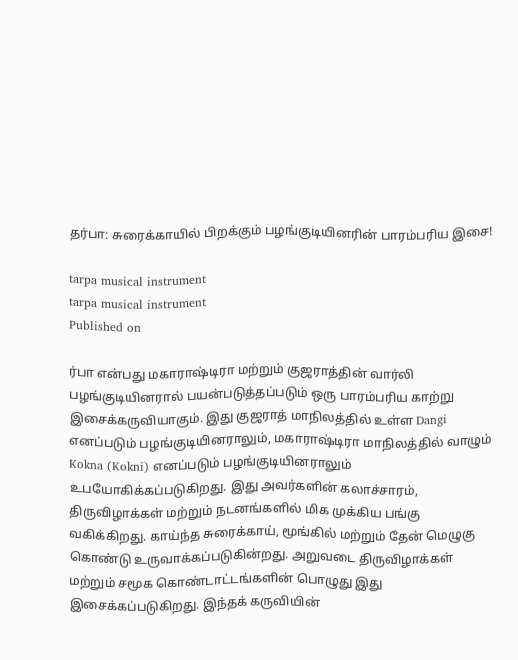தர்பா: சுரைக்காயில் பிறக்கும் பழங்குடியினரின் பாரம்பரிய இசை!

tarpa musical instrument
tarpa musical instrument
Published on

ர்பா என்பது மகாராஷ்டிரா மற்றும் குஜராத்தின் வார்லி பழங்குடியினரால் பயன்படுத்தப்படும் ஒரு பாரம்பரிய காற்று இசைக்கருவியாகும். இது குஜராத் மாநிலத்தில் உள்ள Dangi எனப்படும் பழங்குடியினராலும், மகாராஷ்டிரா மாநிலத்தில் வாழும் Kokna (Kokni) எனப்படும் பழங்குடியினராலும் உபயோகிக்கப்படுகிறது. இது அவர்களின் கலாச்சாரம், திருவிழாக்கள் மற்றும் நடனங்களில் மிக முக்கிய பங்கு வகிக்கிறது. காய்ந்த சுரைக்காய், மூங்கில் மற்றும் தேன் மெழுகு கொண்டு உருவாக்கப்படுகின்றது. அறுவடை திருவிழாக்கள் மற்றும் சமூக கொண்டாட்டங்களின் பொழுது இது இசைக்கப்படுகிறது. இந்தக் கருவியின்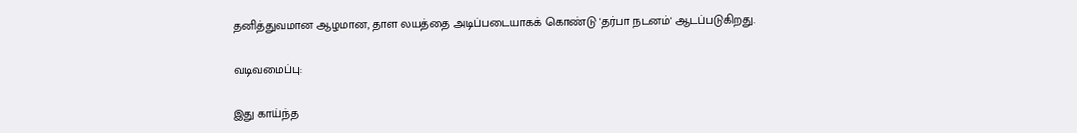தனித்துவமான ஆழமான, தாள லயத்தை அடிப்படையாகக் கொண்டு 'தர்பா நடனம்' ஆடப்படுகிறது.

வடிவமைப்பு:

இது காய்ந்த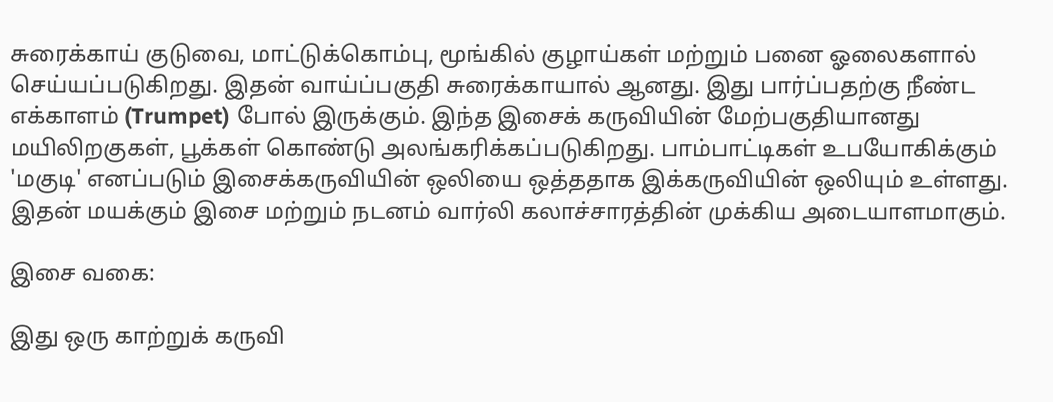சுரைக்காய் குடுவை, மாட்டுக்கொம்பு, மூங்கில் குழாய்கள் மற்றும் பனை ஓலைகளால் செய்யப்படுகிறது. இதன் வாய்ப்பகுதி சுரைக்காயால் ஆனது. இது பார்ப்பதற்கு நீண்ட எக்காளம் (Trumpet) போல் இருக்கும். இந்த இசைக் கருவியின் மேற்பகுதியானது மயிலிறகுகள், பூக்கள் கொண்டு அலங்கரிக்கப்படுகிறது. பாம்பாட்டிகள் உபயோகிக்கும் 'மகுடி' எனப்படும் இசைக்கருவியின் ஒலியை ஒத்ததாக இக்கருவியின் ஒலியும் உள்ளது. இதன் மயக்கும் இசை மற்றும் நடனம் வார்லி கலாச்சாரத்தின் முக்கிய அடையாளமாகும்.

இசை வகை:

இது ஒரு காற்றுக் கருவி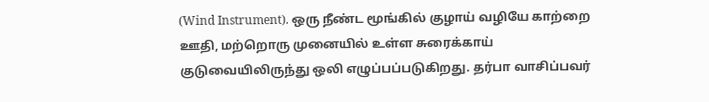(Wind Instrument). ஒரு நீண்ட மூங்கில் குழாய் வழியே காற்றை ஊதி, மற்றொரு முனையில் உள்ள சுரைக்காய் குடுவையிலிருந்து ஒலி எழுப்பப்படுகிறது. தர்பா வாசிப்பவர்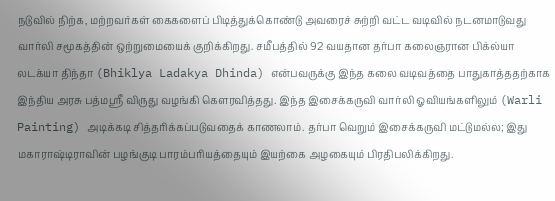நடுவில் நிற்க, மற்றவர்கள் கைகளைப் பிடித்துக்கொண்டு அவரைச் சுற்றி வட்ட வடிவில் நடனமாடுவது வார்லி சமூகத்தின் ஒற்றுமையைக் குறிக்கிறது. சமீபத்தில் 92 வயதான தர்பா கலைஞரான பிக்ல்யா லடக்யா திந்தா (Bhiklya Ladakya Dhinda) என்பவருக்கு இந்த கலை வடிவத்தை பாதுகாத்ததற்காக இந்திய அரசு பத்மஸ்ரீ விருது வழங்கி கௌரவித்தது. இந்த இசைக்கருவி வார்லி ஓவியங்களிலும் (Warli Painting) அடிக்கடி சித்தரிக்கப்படுவதைக் காணலாம். தர்பா வெறும் இசைக்கருவி மட்டுமல்ல; இது மகாராஷ்டிராவின் பழங்குடி பாரம்பரியத்தையும் இயற்கை அழகையும் பிரதிபலிக்கிறது.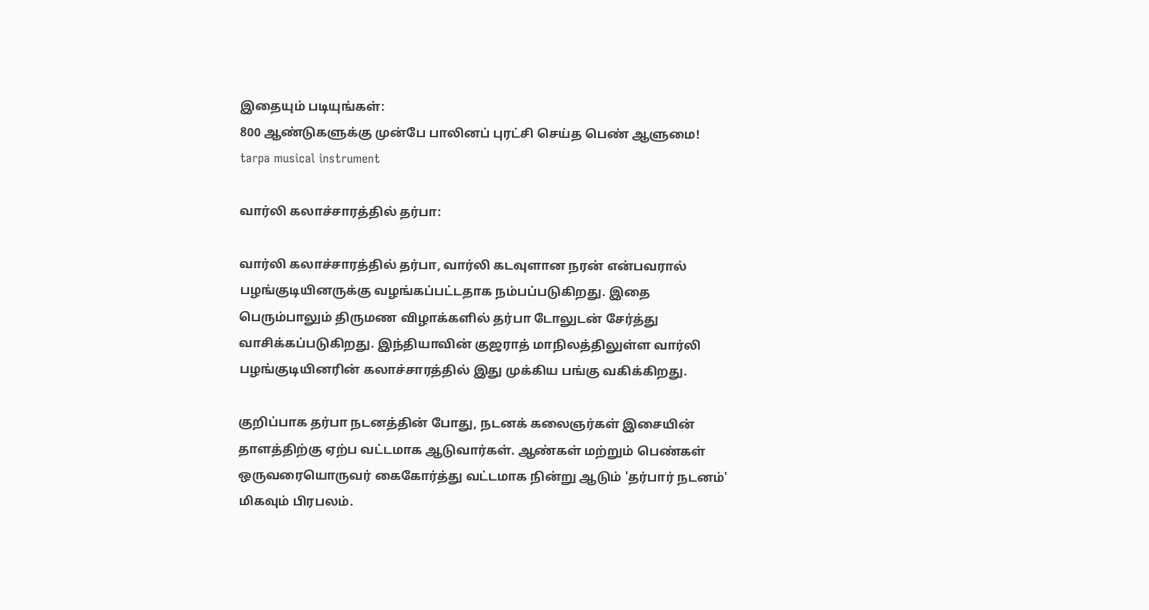இதையும் படியுங்கள்:
800 ஆண்டுகளுக்கு முன்பே பாலினப் புரட்சி செய்த பெண் ஆளுமை!
tarpa musical instrument

வார்லி கலாச்சாரத்தில் தர்பா:

வார்லி கலாச்சாரத்தில் தர்பா, வார்லி கடவுளான நரன் என்பவரால் பழங்குடியினருக்கு வழங்கப்பட்டதாக நம்பப்படுகிறது. இதை பெரும்பாலும் திருமண விழாக்களில் தர்பா டோலுடன் சேர்த்து வாசிக்கப்படுகிறது. இந்தியாவின் குஜராத் மாநிலத்திலுள்ள வார்லி பழங்குடியினரின் கலாச்சாரத்தில் இது முக்கிய பங்கு வகிக்கிறது.

குறிப்பாக தர்பா நடனத்தின் போது, நடனக் கலைஞர்கள் இசையின் தாளத்திற்கு ஏற்ப வட்டமாக ஆடுவார்கள். ஆண்கள் மற்றும் பெண்கள் ஒருவரையொருவர் கைகோர்த்து வட்டமாக நின்று ஆடும் 'தர்பார் நடனம்' மிகவும் பிரபலம்.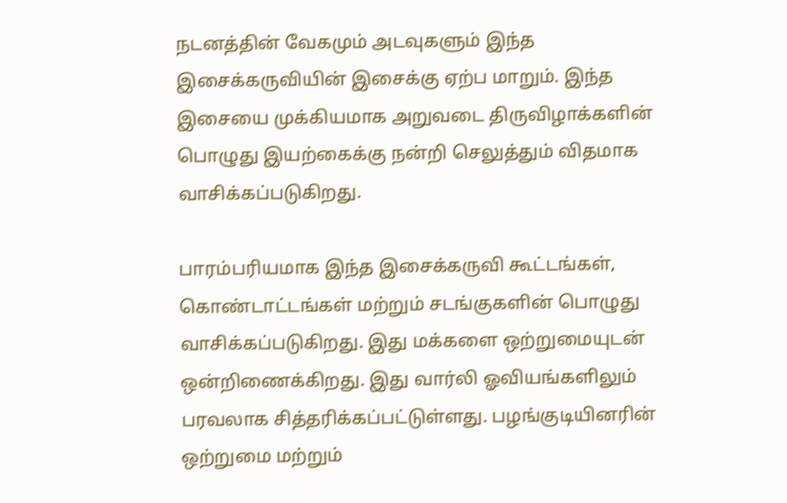நடனத்தின் வேகமும் அடவுகளும் இந்த இசைக்கருவியின் இசைக்கு ஏற்ப மாறும். இந்த இசையை முக்கியமாக அறுவடை திருவிழாக்களின் பொழுது இயற்கைக்கு நன்றி செலுத்தும் விதமாக வாசிக்கப்படுகிறது.

பாரம்பரியமாக இந்த இசைக்கருவி கூட்டங்கள், கொண்டாட்டங்கள் மற்றும் சடங்குகளின் பொழுது வாசிக்கப்படுகிறது. இது மக்களை ஒற்றுமையுடன் ஒன்றிணைக்கிறது. இது வார்லி ஓவியங்களிலும் பரவலாக சித்தரிக்கப்பட்டுள்ளது. பழங்குடியினரின் ஒற்றுமை மற்றும்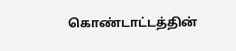கொண்டாட்டத்தின்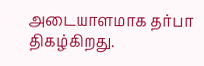அடையாளமாக தர்பா திகழ்கிறது.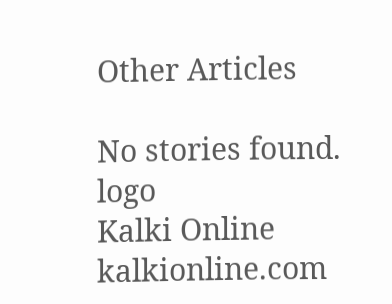Other Articles

No stories found.
logo
Kalki Online
kalkionline.com